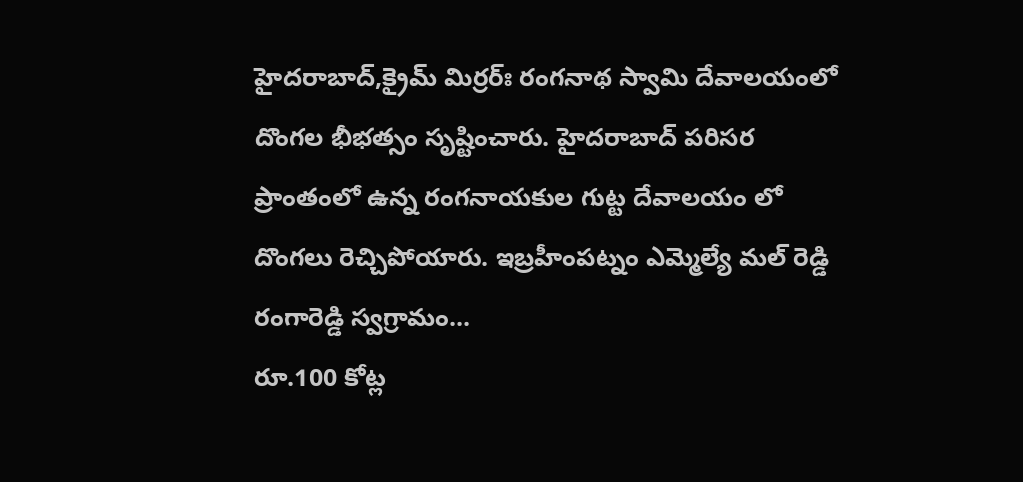హైదరాబాద్,క్రైమ్ మిర్రర్ః రంగనాథ స్వామి దేవాలయంలో దొంగల భీభత్సం సృష్టించారు. హైదరాబాద్ పరిసర ప్రాంతంలో ఉన్న రంగనాయకుల గుట్ట దేవాలయం లో దొంగలు రెచ్చిపోయారు. ఇబ్రహీంపట్నం ఎమ్మెల్యే మల్ రెడ్డి రంగారెడ్డి స్వగ్రామం...
రూ.100 కోట్ల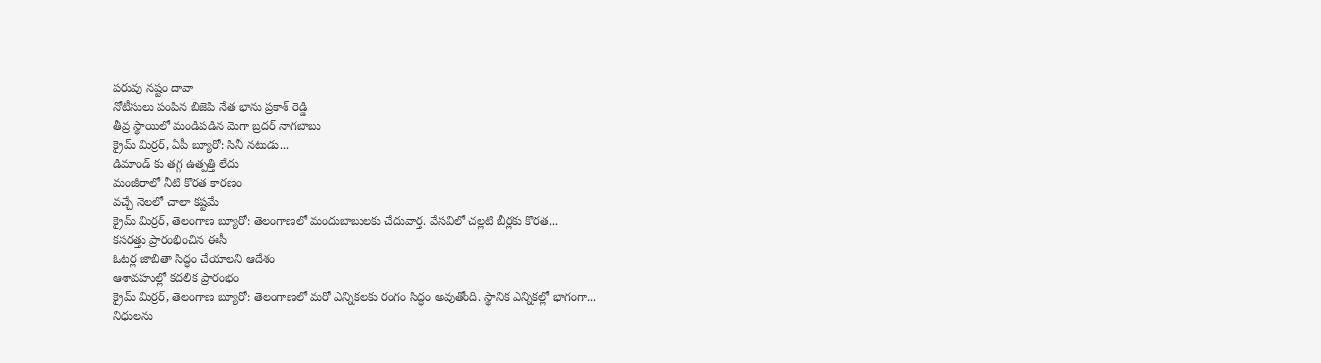పరువు నష్టం దావా
నోటీసులు పంపిన బిజెపి నేత భాను ప్రకాశ్ రెడ్డి
తీవ్ర స్థాయిలో మండిపడిన మెగా బ్రదర్ నాగబాబు
క్రైమ్ మిర్రర్, ఏపీ బ్యూరో: సినీ నటుడు...
డిమాండ్ కు తగ్గ ఉత్పత్తి లేదు
మంజీరాలో నీటి కొరత కారణం
వచ్చే నెలలో చాలా కష్టమే
క్రైమ్ మిర్రర్, తెలంగాణ బ్యూరో: తెలంగాణలో మందుబాబులకు చేదువార్త. వేసవిలో చల్లటి బీర్లకు కొరత...
కసరత్తు ప్రారంభించిన ఈసీ
ఓటర్ల జాబితా సిద్ధం చేయాలని ఆదేశం
ఆశావహుల్లో కదలిక ప్రారంభం
క్రైమ్ మిర్రర్, తెలంగాణ బ్యూరో: తెలంగాణలో మరో ఎన్నికలకు రంగం సిద్ధం అవుతోంది. స్థానిక ఎన్నికల్లో భాగంగా...
నిధులను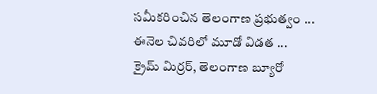సమీకరించిన తెలంగాణ ప్రభుత్వం ...
ఈనెల చివరిలో మూడో విడత ...
క్రైమ్ మిర్రర్, తెలంగాణ బ్యూరో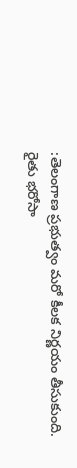:తెలంగాణ ప్రభుత్వం మరో కీలక నిర్ణయం తీసుకుంది. రైతు భరోసా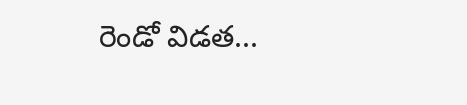రెండో విడత...